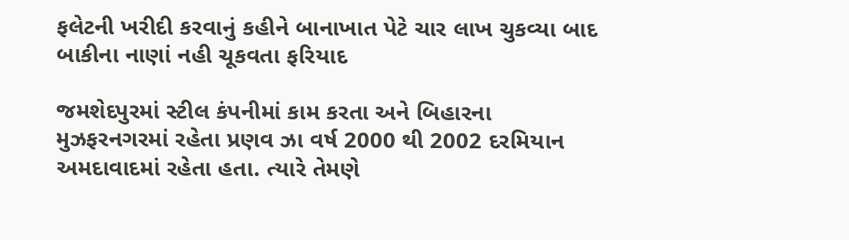ફલેટની ખરીદી કરવાનું કહીને બાનાખાત પેટે ચાર લાખ ચુકવ્યા બાદ બાકીના નાણાં નહી ચૂકવતા ફરિયાદ

જમશેદપુરમાં સ્ટીલ કંપનીમાં કામ કરતા અને બિહારના મુઝફરનગરમાં રહેતા પ્રણવ ઝા વર્ષ 2000 થી 2002 દરમિયાન અમદાવાદમાં રહેતા હતા. ત્યારે તેમણે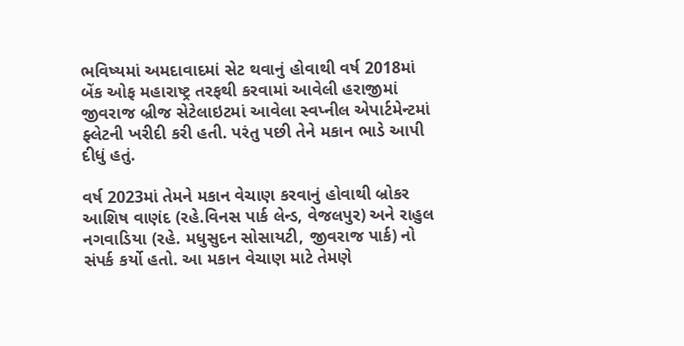ભવિષ્યમાં અમદાવાદમાં સેટ થવાનું હોવાથી વર્ષ 2018માં બેંક ઓફ મહારાષ્ટ્ર તરફથી કરવામાં આવેલી હરાજીમાં જીવરાજ બ્રીજ સેટેલાઇટમાં આવેલા સ્વપ્નીલ એપાર્ટમેન્ટમાં ફ્લેટની ખરીદી કરી હતી. પરંતુ પછી તેને મકાન ભાડે આપી દીધું હતું.

વર્ષ 2023માં તેમને મકાન વેચાણ કરવાનું હોવાથી બ્રોકર આશિષ વાણંદ (રહે.વિનસ પાર્ક લેન્ડ, વેજલપુર) અને રાહુલ નગવાડિયા (રહે. મધુસુદન સોસાયટી, જીવરાજ પાર્ક) નો સંપર્ક કર્યો હતો. આ મકાન વેચાણ માટે તેમણે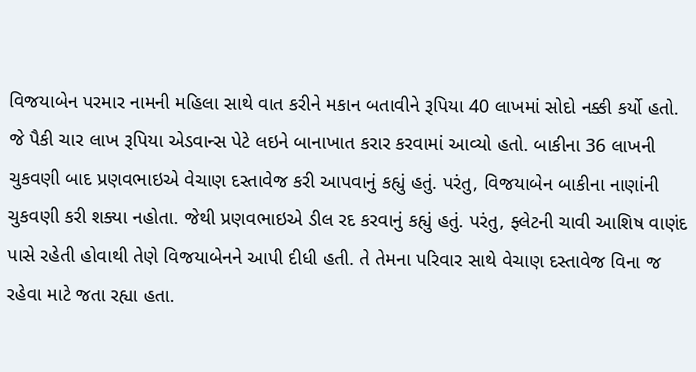વિજયાબેન પરમાર નામની મહિલા સાથે વાત કરીને મકાન બતાવીને રૂપિયા 40 લાખમાં સોદો નક્કી કર્યો હતો. જે પૈકી ચાર લાખ રૂપિયા એડવાન્સ પેટે લઇને બાનાખાત કરાર કરવામાં આવ્યો હતો. બાકીના 36 લાખની ચુકવણી બાદ પ્રણવભાઇએ વેચાણ દસ્તાવેજ કરી આપવાનું કહ્યું હતું. પરંતુ, વિજયાબેન બાકીના નાણાંની ચુકવણી કરી શક્યા નહોતા. જેથી પ્રણવભાઇએ ડીલ રદ કરવાનું કહ્યું હતું. પરંતુ, ફ્લેટની ચાવી આશિષ વાણંદ પાસે રહેતી હોવાથી તેણે વિજયાબેનને આપી દીધી હતી. તે તેમના પરિવાર સાથે વેચાણ દસ્તાવેજ વિના જ રહેવા માટે જતા રહ્યા હતા.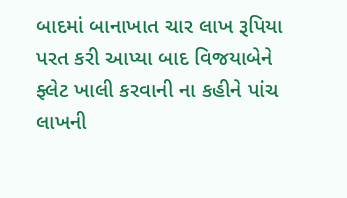બાદમાં બાનાખાત ચાર લાખ રૂપિયા પરત કરી આપ્યા બાદ વિજયાબેને ફ્લેટ ખાલી કરવાની ના કહીને પાંચ લાખની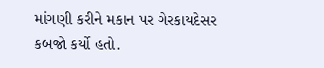માંગણી કરીને મકાન પર ગેરકાયદેસર કબજો કર્યો હતો.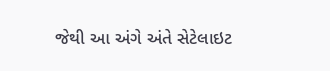જેથી આ અંગે અંતે સેટેલાઇટ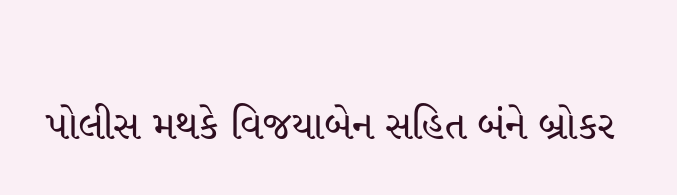પોલીસ મથકે વિજયાબેન સહિત બંને બ્રોકર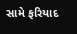સામે ફરિયાદ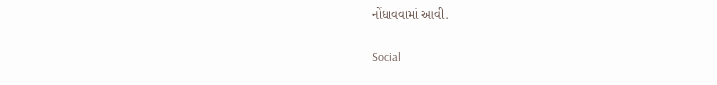નોંધાવવામાં આવી.

Social